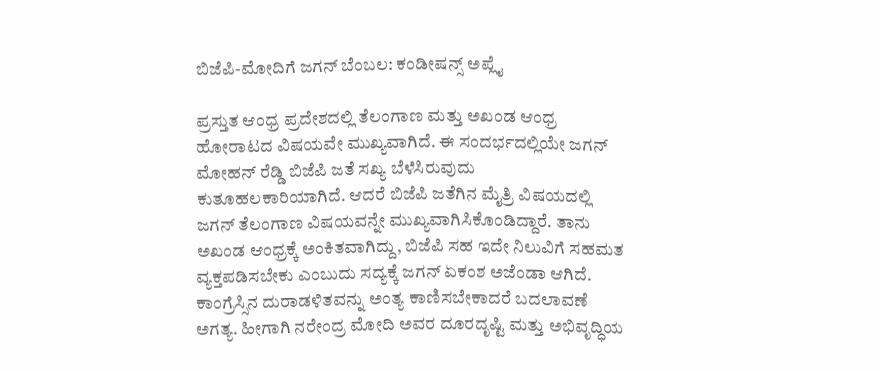ಬಿಜೆಪಿ-ಮೋದಿಗೆ ಜಗನ್ ಬೆಂಬಲ: ಕಂಡೀಷನ್ಸ್ ಅಪ್ಲೈ

ಪ್ರಸ್ತುತ ಆಂಧ್ರ ಪ್ರದೇಶದಲ್ಲಿ ತೆಲಂಗಾಣ ಮತ್ತು ಅಖಂಡ ಆಂಧ್ರ ಹೋರಾಟದ ವಿಷಯವೇ ಮುಖ್ಯವಾಗಿದೆ. ಈ ಸಂದರ್ಭದಲ್ಲಿಯೇ ಜಗನ್ ಮೋಹನ್ ರೆಡ್ಡಿ ಬಿಜೆಪಿ ಜತೆ ಸಖ್ಯ ಬೆಳೆಸಿರುವುದು ಕುತೂಹಲಕಾರಿಯಾಗಿದೆ. ಆದರೆ ಬಿಜೆಪಿ ಜತೆಗಿನ ಮೈತ್ರಿ ವಿಷಯದಲ್ಲಿ ಜಗನ್ ತೆಲಂಗಾಣ ವಿಷಯವನ್ನೇ ಮುಖ್ಯವಾಗಿಸಿಕೊಂಡಿದ್ದಾರೆ. ತಾನು ಅಖಂಡ ಆಂಧ್ರಕ್ಕೆ ಅಂಕಿತವಾಗಿದ್ದು, ಬಿಜೆಪಿ ಸಹ ಇದೇ ನಿಲುವಿಗೆ ಸಹಮತ ವ್ಯಕ್ತಪಡಿಸಬೇಕು ಎಂಬುದು ಸದ್ಯಕ್ಕೆ ಜಗನ್ ಏಕಂಶ ಅಜೆಂಡಾ ಆಗಿದೆ.
ಕಾಂಗ್ರೆಸ್ಸಿನ ದುರಾಡಳಿತವನ್ನು ಅಂತ್ಯ ಕಾಣಿಸಬೇಕಾದರೆ ಬದಲಾವಣೆ ಅಗತ್ಯ. ಹೀಗಾಗಿ ನರೇಂದ್ರ ಮೋದಿ ಅವರ ದೂರದೃಷ್ಟಿ ಮತ್ತು ಅಭಿವೃದ್ಧಿಯ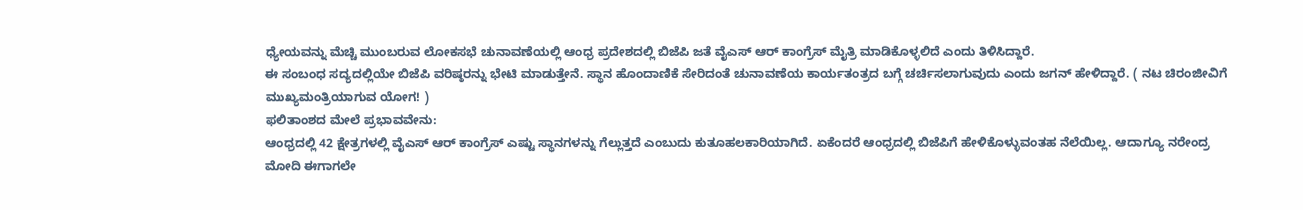ಧ್ಯೇಯವನ್ನು ಮೆಚ್ಚಿ ಮುಂಬರುವ ಲೋಕಸಭೆ ಚುನಾವಣೆಯಲ್ಲಿ ಆಂಧ್ರ ಪ್ರದೇಶದಲ್ಲಿ ಬಿಜೆಪಿ ಜತೆ ವೈಎಸ್ ಆರ್ ಕಾಂಗ್ರೆಸ್ ಮೈತ್ರಿ ಮಾಡಿಕೊಳ್ಳಲಿದೆ ಎಂದು ತಿಳಿಸಿದ್ದಾರೆ.
ಈ ಸಂಬಂಧ ಸದ್ಯದಲ್ಲಿಯೇ ಬಿಜೆಪಿ ವರಿಷ್ಠರನ್ನು ಭೇಟಿ ಮಾಡುತ್ತೇನೆ. ಸ್ಥಾನ ಹೊಂದಾಣಿಕೆ ಸೇರಿದಂತೆ ಚುನಾವಣೆಯ ಕಾರ್ಯತಂತ್ರದ ಬಗ್ಗೆ ಚರ್ಚಿಸಲಾಗುವುದು ಎಂದು ಜಗನ್ ಹೇಳಿದ್ದಾರೆ. ( ನಟ ಚಿರಂಜೀವಿಗೆ ಮುಖ್ಯಮಂತ್ರಿಯಾಗುವ ಯೋಗ! )
ಫಲಿತಾಂಶದ ಮೇಲೆ ಪ್ರಭಾವವೇನು:
ಆಂಧ್ರದಲ್ಲಿ 42 ಕ್ಷೇತ್ರಗಳಲ್ಲಿ ವೈಎಸ್ ಆರ್ ಕಾಂಗ್ರೆಸ್ ಎಷ್ಟು ಸ್ಥಾನಗಳನ್ನು ಗೆಲ್ಲುತ್ತದೆ ಎಂಬುದು ಕುತೂಹಲಕಾರಿಯಾಗಿದೆ. ಏಕೆಂದರೆ ಆಂಧ್ರದಲ್ಲಿ ಬಿಜೆಪಿಗೆ ಹೇಳಿಕೊಳ್ಳುವಂತಹ ನೆಲೆಯಿಲ್ಲ. ಆದಾಗ್ಯೂ ನರೇಂದ್ರ ಮೋದಿ ಈಗಾಗಲೇ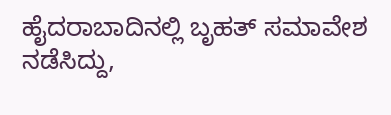ಹೈದರಾಬಾದಿನಲ್ಲಿ ಬೃಹತ್ ಸಮಾವೇಶ ನಡೆಸಿದ್ದು,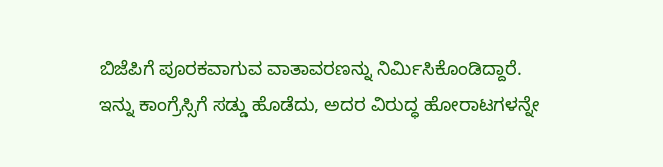ಬಿಜೆಪಿಗೆ ಪೂರಕವಾಗುವ ವಾತಾವರಣನ್ನು ನಿರ್ಮಿಸಿಕೊಂಡಿದ್ದಾರೆ.
ಇನ್ನು ಕಾಂಗ್ರೆಸ್ಸಿಗೆ ಸಡ್ಡು ಹೊಡೆದು, ಅದರ ವಿರುದ್ಧ ಹೋರಾಟಗಳನ್ನೇ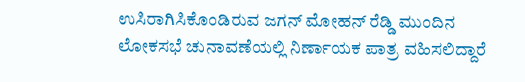ಉಸಿರಾಗಿಸಿಕೊಂಡಿರುವ ಜಗನ್ ಮೋಹನ್ ರೆಡ್ಡಿ ಮುಂದಿನ ಲೋಕಸಭೆ ಚುನಾವಣೆಯಲ್ಲಿ ನಿರ್ಣಾಯಕ ಪಾತ್ರ ವಹಿಸಲಿದ್ದಾರೆ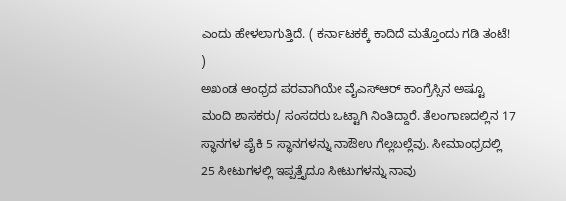ಎಂದು ಹೇಳಲಾಗುತ್ತಿದೆ. ( ಕರ್ನಾಟಕಕ್ಕೆ ಕಾದಿದೆ ಮತ್ತೊಂದು ಗಡಿ ತಂಟೆ! )
ಅಖಂಡ ಆಂಧ್ರದ ಪರವಾಗಿಯೇ ವೈಎಸ್ಆರ್ ಕಾಂಗ್ರೆಸ್ಸಿನ ಅಷ್ಟೂ ಮಂದಿ ಶಾಸಕರು/ ಸಂಸದರು ಒಟ್ಟಾಗಿ ನಿಂತಿದ್ದಾರೆ. ತೆಲಂಗಾಣದಲ್ಲಿನ 17 ಸ್ಥಾನಗಳ ಪೈಕಿ 5 ಸ್ಥಾನಗಳನ್ನು ನಾಔಉ ಗೆಲ್ಲಬಲ್ಲೆವು. ಸೀಮಾಂಧ್ರದಲ್ಲಿ 25 ಸೀಟುಗಳಲ್ಲಿ ಇಪ್ಪತ್ತೈದೂ ಸೀಟುಗಳನ್ನು ನಾವು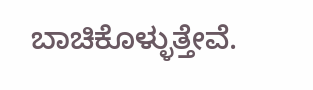ಬಾಚಿಕೊಳ್ಳುತ್ತೇವೆ.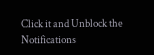Click it and Unblock the Notifications